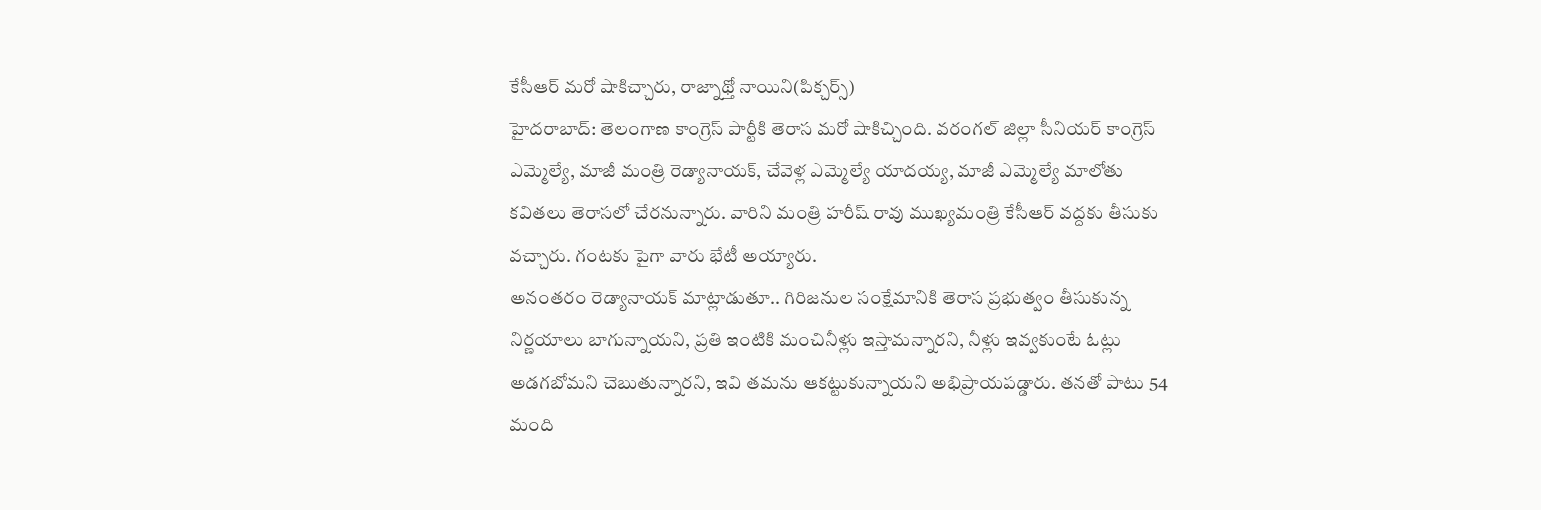కేసీఆర్ మరో షాకిచ్చారు, రాజ్నాథ్తో నాయిని(పిక్చర్స్)
హైదరాబాద్: తెలంగాణ కాంగ్రెస్ పార్టీకి తెరాస మరో షాకిచ్చింది. వరంగల్ జిల్లా సీనియర్ కాంగ్రెస్ ఎమ్మెల్యే, మాజీ మంత్రి రెడ్యానాయక్, చేవెళ్ల ఎమ్మెల్యే యాదయ్య, మాజీ ఎమ్మెల్యే మాలోతు కవితలు తెరాసలో చేరనున్నారు. వారిని మంత్రి హరీష్ రావు ముఖ్యమంత్రి కేసీఆర్ వద్దకు తీసుకు వచ్చారు. గంటకు పైగా వారు భేటీ అయ్యారు.
అనంతరం రెడ్యానాయక్ మాట్లాడుతూ.. గిరిజనుల సంక్షేమానికి తెరాస ప్రభుత్వం తీసుకున్న నిర్ణయాలు బాగున్నాయని, ప్రతి ఇంటికి మంచినీళ్లు ఇస్తామన్నారని, నీళ్లు ఇవ్వకుంటే ఓట్లు అడగబోమని చెబుతున్నారని, ఇవి తమను ఆకట్టుకున్నాయని అభిప్రాయపడ్డారు. తనతో పాటు 54 మంది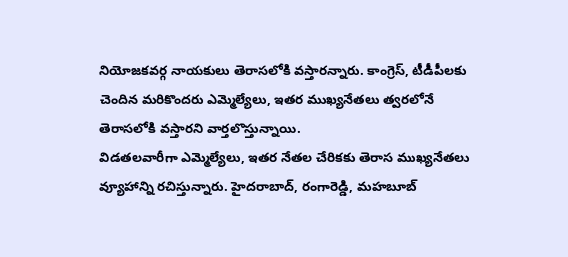నియోజకవర్గ నాయకులు తెరాసలోకి వస్తారన్నారు. కాంగ్రెస్, టీడీపీలకు చెందిన మరికొందరు ఎమ్మెల్యేలు, ఇతర ముఖ్యనేతలు త్వరలోనే తెరాసలోకి వస్తారని వార్తలొస్తున్నాయి.
విడతలవారీగా ఎమ్మెల్యేలు, ఇతర నేతల చేరికకు తెరాస ముఖ్యనేతలు వ్యూహాన్ని రచిస్తున్నారు. హైదరాబాద్, రంగారెడ్డి, మహబూబ్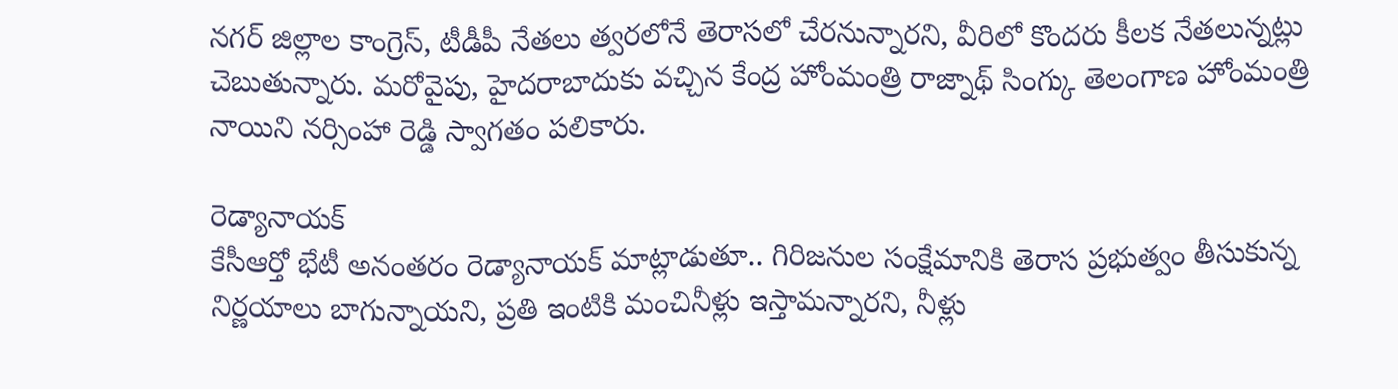నగర్ జిల్లాల కాంగ్రెస్, టీడీపీ నేతలు త్వరలోనే తెరాసలో చేరనున్నారని, వీరిలో కొందరు కీలక నేతలున్నట్లు చెబుతున్నారు. మరోవైపు, హైదరాబాదుకు వచ్చిన కేంద్ర హోంమంత్రి రాజ్నాథ్ సింగ్కు తెలంగాణ హోంమంత్రి నాయిని నర్సింహా రెడ్డి స్వాగతం పలికారు.

రెడ్యానాయక్
కేసీఆర్తో భేటీ అనంతరం రెడ్యానాయక్ మాట్లాడుతూ.. గిరిజనుల సంక్షేమానికి తెరాస ప్రభుత్వం తీసుకున్న నిర్ణయాలు బాగున్నాయని, ప్రతి ఇంటికి మంచినీళ్లు ఇస్తామన్నారని, నీళ్లు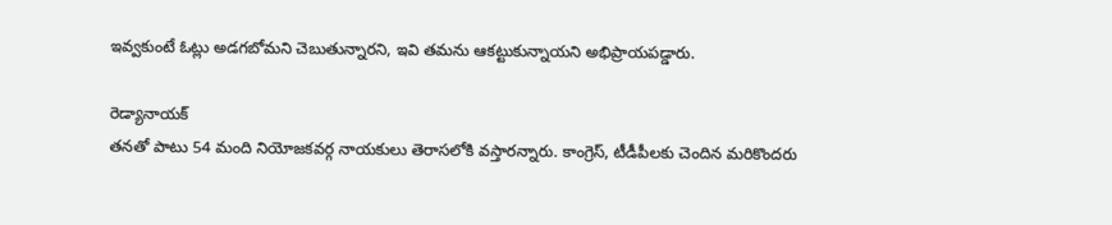ఇవ్వకుంటే ఓట్లు అడగబోమని చెబుతున్నారని, ఇవి తమను ఆకట్టుకున్నాయని అభిప్రాయపడ్డారు.

రెడ్యానాయక్
తనతో పాటు 54 మంది నియోజకవర్గ నాయకులు తెరాసలోకి వస్తారన్నారు. కాంగ్రెస్, టీడీపీలకు చెందిన మరికొందరు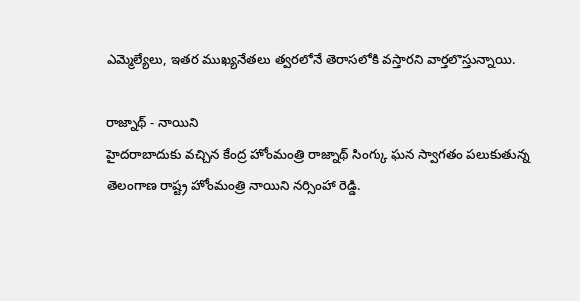ఎమ్మెల్యేలు, ఇతర ముఖ్యనేతలు త్వరలోనే తెరాసలోకి వస్తారని వార్తలొస్తున్నాయి.

రాజ్నాథ్ - నాయిని
హైదరాబాదుకు వచ్చిన కేంద్ర హోంమంత్రి రాజ్నాథ్ సింగ్కు ఘన స్వాగతం పలుకుతున్న తెలంగాణ రాష్ట్ర హోంమంత్రి నాయిని నర్సింహా రెడ్డి.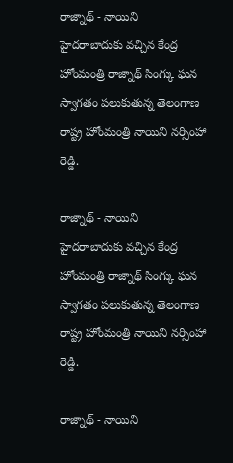రాజ్నాథ్ - నాయిని
హైదరాబాదుకు వచ్చిన కేంద్ర హోంమంత్రి రాజ్నాథ్ సింగ్కు ఘన స్వాగతం పలుకుతున్న తెలంగాణ రాష్ట్ర హోంమంత్రి నాయిని నర్సింహా రెడ్డి.

రాజ్నాథ్ - నాయిని
హైదరాబాదుకు వచ్చిన కేంద్ర హోంమంత్రి రాజ్నాథ్ సింగ్కు ఘన స్వాగతం పలుకుతున్న తెలంగాణ రాష్ట్ర హోంమంత్రి నాయిని నర్సింహా రెడ్డి.

రాజ్నాథ్ - నాయిని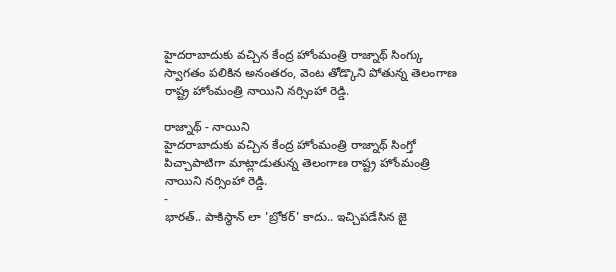హైదరాబాదుకు వచ్చిన కేంద్ర హోంమంత్రి రాజ్నాథ్ సింగ్కు స్వాగతం పలికిన అనంతరం, వెంట తోడ్కొని పోతున్న తెలంగాణ రాష్ట్ర హోంమంత్రి నాయిని నర్సింహా రెడ్డి.

రాజ్నాథ్ - నాయిని
హైదరాబాదుకు వచ్చిన కేంద్ర హోంమంత్రి రాజ్నాథ్ సింగ్తో పిచ్చాపాటిగా మాట్లాడుతున్న తెలంగాణ రాష్ట్ర హోంమంత్రి నాయిని నర్సింహా రెడ్డి.
-
భారత్.. పాకిస్థాన్ లా 'బ్రోకర్' కాదు.. ఇచ్చిపడేసిన జై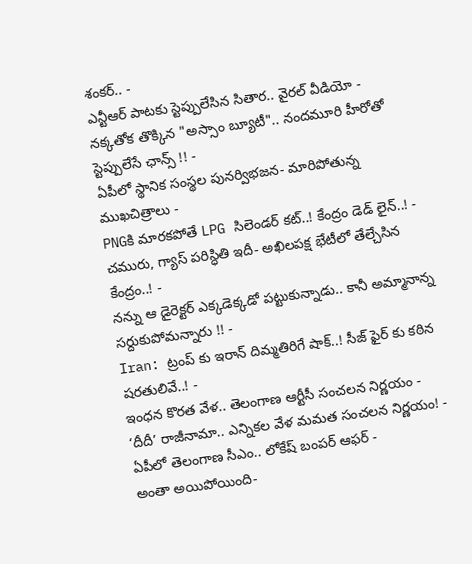శంకర్.. -
ఎన్టీఆర్ పాటకు స్టెప్పులేసిన సితార.. వైరల్ వీడియో -
నక్కతోక తొక్కిన "అస్సాం బ్యూటీ".. నందమూరి హీరోతో స్టెప్పులేసే ఛాన్స్ !! -
ఏపీలో స్థానిక సంస్థల పునర్విభజన- మారిపోతున్న ముఖచిత్రాలు -
PNGకి మారకపోతే LPG సిలెండర్ కట్..! కేంద్రం డెడ్ లైన్..! -
చమురు, గ్యాస్ పరిస్ధితి ఇదీ- అఖిలపక్ష భేటీలో తేల్చేసిన కేంద్రం..! -
నన్ను ఆ డైరెక్టర్ ఎక్కడెక్కడో పట్టుకున్నాడు.. కానీ అమ్మానాన్న సర్దుకుపోమన్నారు !! -
Iran: ట్రంప్ కు ఇరాన్ దిమ్మతిరిగే షాక్..! సీజ్ ఫైర్ కు కఠిన షరతులివే..! -
ఇంధన కొరత వేళ.. తెలంగాణ ఆర్టీసీ సంచలన నిర్ణయం -
‘దీదీ’ రాజీనామా.. ఎన్నికల వేళ మమత సంచలన నిర్ణయం! -
ఏపీలో తెలంగాణ సీఎం.. లోకేష్ బంపర్ ఆఫర్ -
అంతా అయిపోయింది-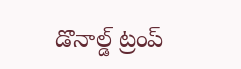డొనాల్డ్ ట్రంప్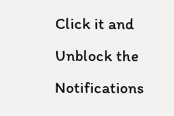Click it and Unblock the Notifications